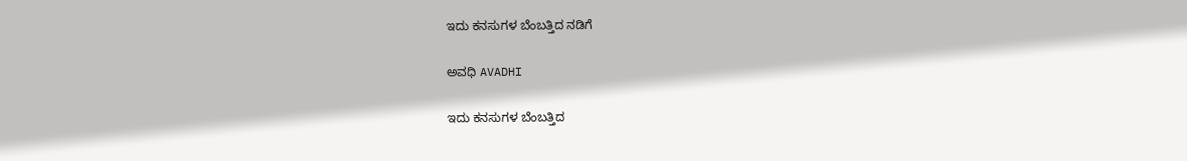ಇದು ಕನಸುಗಳ ಬೆಂಬತ್ತಿದ ನಡಿಗೆ‍

ಅವಧಿ AVADHI

ಇದು ಕನಸುಗಳ ಬೆಂಬತ್ತಿದ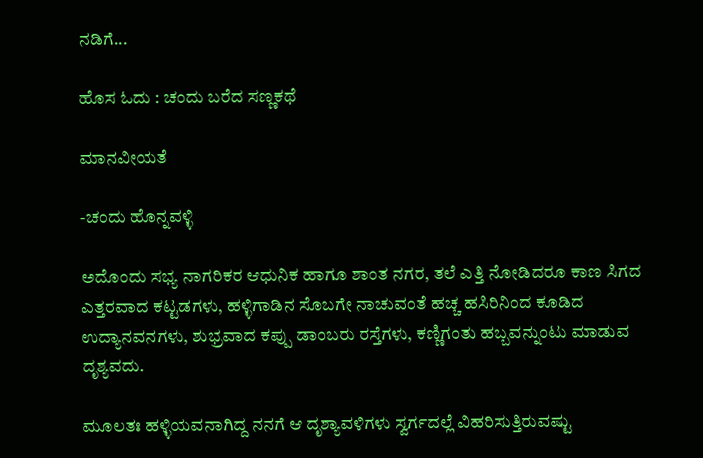ನಡಿಗೆ...

ಹೊಸ ಓದು : ಚಂದು ಬರೆದ ಸಣ್ಣಕಥೆ

ಮಾನವೀಯತೆ

-ಚಂದು ಹೊನ್ನವಳ್ಳಿ

ಅದೊಂದು ಸಭ್ಯ ನಾಗರಿಕರ ಆಧುನಿಕ ಹಾಗೂ ಶಾಂತ ನಗರ, ತಲೆ ಎತ್ತಿ ನೋಡಿದರೂ ಕಾಣ ಸಿಗದ ಎತ್ತರವಾದ ಕಟ್ಟಡಗಳು, ಹಳ್ಳಿಗಾಡಿನ ಸೊಬಗೇ ನಾಚುವಂತೆ ಹಚ್ಚ ಹಸಿರಿನಿಂದ ಕೂಡಿದ ಉದ್ಯಾನವನಗಳು, ಶುಭ್ರವಾದ ಕಪ್ಪು ಡಾಂಬರು ರಸ್ತೆಗಳು, ಕಣ್ಣಿಗಂತು ಹಬ್ಬವನ್ನುಂಟು ಮಾಡುವ ದೃಶ್ಯವದು.

ಮೂಲತಃ ಹಳ್ಳಿಯವನಾಗಿದ್ದ ನನಗೆ ಆ ದೃಶ್ಯಾವಳಿಗಳು ಸ್ವರ್ಗದಲ್ಲೆ ವಿಹರಿಸುತ್ತಿರುವಷ್ಟು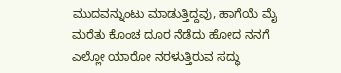ಮುದವನ್ನುಂಟು ಮಾಡುತ್ತಿದ್ದವು, ಹಾಗೆಯೆ ಮೈ ಮರೆತು ಕೊಂಚ ದೂರ ನೆಡೆದು ಹೋದ ನನಗೆ ಎಲ್ಲೋ ಯಾರೋ ನರಳುತ್ತಿರುವ ಸದ್ಧು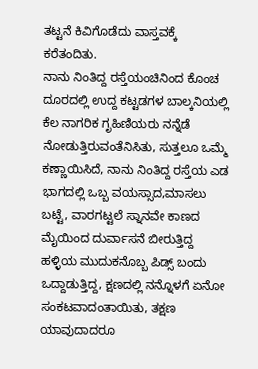ತಟ್ಟನೆ ಕಿವಿಗೊಡೆದು ವಾಸ್ತವಕ್ಕೆ ಕರೆತಂದಿತು.
ನಾನು ನಿಂತಿದ್ದ ರಸ್ತೆಯಂಚಿನಿಂದ ಕೊಂಚ ದೂರದಲ್ಲಿ ಉದ್ದ ಕಟ್ಟಡಗಳ ಬಾಲ್ಕನಿಯಲ್ಲಿ ಕೆಲ ನಾಗರಿಕ ಗೃಹಿಣಿಯರು ನನ್ನೆಡೆ ನೋಡುತ್ತಿರುವಂತೆನಿಸಿತು, ಸುತ್ತಲೂ ಒಮ್ಮೆ ಕಣ್ಣಾಯಿಸಿದೆ, ನಾನು ನಿಂತಿದ್ದ ರಸ್ತೆಯ ಎಡ ಭಾಗದಲ್ಲಿ ಒಬ್ಬ ವಯಸ್ಸಾದ,ಮಾಸಲು ಬಟ್ಟೆ, ವಾರಗಟ್ಟಲೆ ಸ್ನಾನವೇ ಕಾಣದ ಮೈಯಿಂದ ದುರ್ವಾಸನೆ ಬೀರುತ್ತಿದ್ದ ಹಳ್ಳಿಯ ಮುದುಕನೊಬ್ಬ ಪಿಡ್ಸ್ ಬಂದು ಒದ್ದಾಡುತ್ತಿದ್ದ, ಕ್ಷಣದಲ್ಲಿ ನನ್ನೊಳಗೆ ಏನೋ ಸಂಕಟವಾದಂತಾಯಿತು, ತಕ್ಷಣ ಯಾವುದಾದರೂ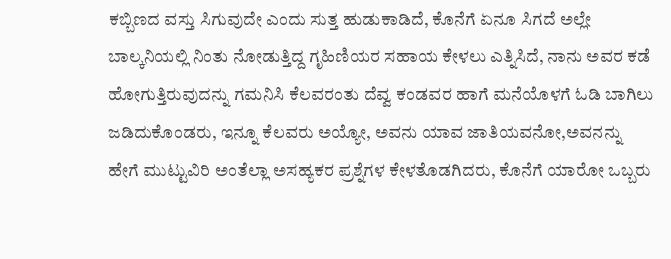ಕಬ್ಬಿಣದ ವಸ್ತು ಸಿಗುವುದೇ ಎಂದು ಸುತ್ತ ಹುಡುಕಾಡಿದೆ, ಕೊನೆಗೆ ಏನೂ ಸಿಗದೆ ಅಲ್ಲೇ ಬಾಲ್ಕನಿಯಲ್ಲಿ ನಿಂತು ನೋಡುತ್ತಿದ್ದ ಗೃಹಿಣಿಯರ ಸಹಾಯ ಕೇಳಲು ಎತ್ನಿಸಿದೆ, ನಾನು ಅವರ ಕಡೆ ಹೋಗುತ್ತಿರುವುದನ್ನು ಗಮನಿಸಿ ಕೆಲವರಂತು ದೆವ್ವ ಕಂಡವರ ಹಾಗೆ ಮನೆಯೊಳಗೆ ಓಡಿ ಬಾಗಿಲು ಜಡಿದುಕೊಂಡರು, ಇನ್ನೂ ಕೆಲವರು ಅಯ್ಯೋ, ಅವನು ಯಾವ ಜಾತಿಯವನೋ,ಅವನನ್ನು ಹೇಗೆ ಮುಟ್ಟುವಿರಿ ಅಂತೆಲ್ಲಾ ಅಸಹ್ಯಕರ ಪ್ರಶ್ನೆಗಳ ಕೇಳತೊಡಗಿದರು, ಕೊನೆಗೆ ಯಾರೋ ಒಬ್ಬರು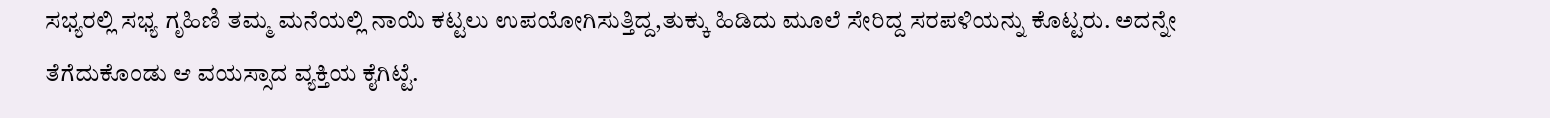ಸಭ್ಯರಲ್ಲಿ ಸಭ್ಯ ಗೃಹಿಣಿ ತಮ್ಮ ಮನೆಯಲ್ಲಿ ನಾಯಿ ಕಟ್ಟಲು ಉಪಯೋಗಿಸುತ್ತಿದ್ದ,ತುಕ್ಕು ಹಿಡಿದು ಮೂಲೆ ಸೇರಿದ್ದ ಸರಪಳಿಯನ್ನು ಕೊಟ್ಟರು. ಅದನ್ನೇ ತೆಗೆದುಕೊಂಡು ಆ ವಯಸ್ಸಾದ ವ್ಯಕ್ತಿಯ ಕೈಗಿಟ್ಟೆ.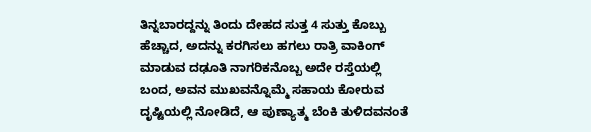ತಿನ್ನಬಾರದ್ದನ್ನು ತಿಂದು ದೇಹದ ಸುತ್ತ 4 ಸುತ್ತು ಕೊಬ್ಬು ಹೆಚ್ಚಾದ, ಅದನ್ನು ಕರಗಿಸಲು ಹಗಲು ರಾತ್ರಿ ವಾಕಿಂಗ್ ಮಾಡುವ ದಢೂತಿ ನಾಗರಿಕನೊಬ್ಬ ಅದೇ ರಸ್ತೆಯಲ್ಲಿ ಬಂದ, ಅವನ ಮುಖವನ್ನೊಮ್ಮೆ ಸಹಾಯ ಕೋರುವ ದೃಷ್ಟಿಯಲ್ಲಿ ನೋಡಿದೆ, ಆ ಪುಣ್ಯಾತ್ಮ ಬೆಂಕಿ ತುಳಿದವನಂತೆ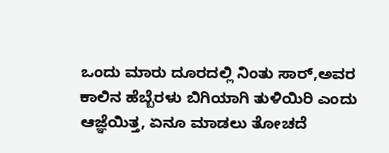ಒಂದು ಮಾರು ದೂರದಲ್ಲಿ ನಿಂತು ಸಾರ್,ಅವರ ಕಾಲಿನ ಹೆಬ್ಬೆರಳು ಬಿಗಿಯಾಗಿ ತುಳಿಯಿರಿ ಎಂದು ಆಜ್ಞೆಯಿತ್ತ, ಏನೂ ಮಾಡಲು ತೋಚದೆ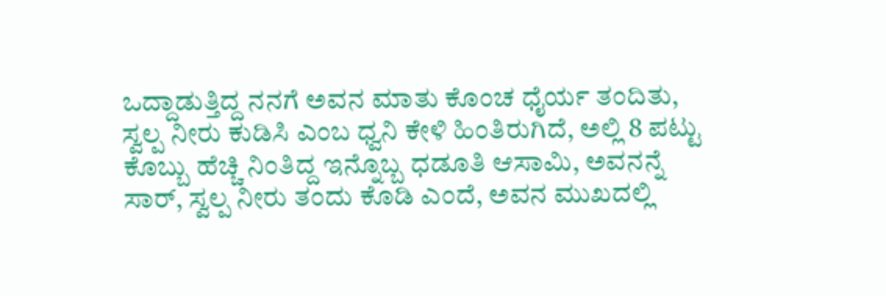ಒದ್ದಾಡುತ್ತಿದ್ದ ನನಗೆ ಅವನ ಮಾತು ಕೊಂಚ ಧೈರ್ಯ ತಂದಿತು, ಸ್ವಲ್ಪ ನೀರು ಕುಡಿಸಿ ಎಂಬ ಧ್ವನಿ ಕೇಳಿ ಹಿಂತಿರುಗಿದೆ, ಅಲ್ಲಿ 8 ಪಟ್ಟು ಕೊಬ್ಬು ಹೆಚ್ಚಿ ನಿಂತಿದ್ದ ಇನ್ನೊಬ್ಬ ಧಡೂತಿ ಆಸಾಮಿ, ಅವನನ್ನೆ ಸಾರ್, ಸ್ವಲ್ಪ ನೀರು ತಂದು ಕೊಡಿ ಎಂದೆ, ಅವನ ಮುಖದಲ್ಲಿ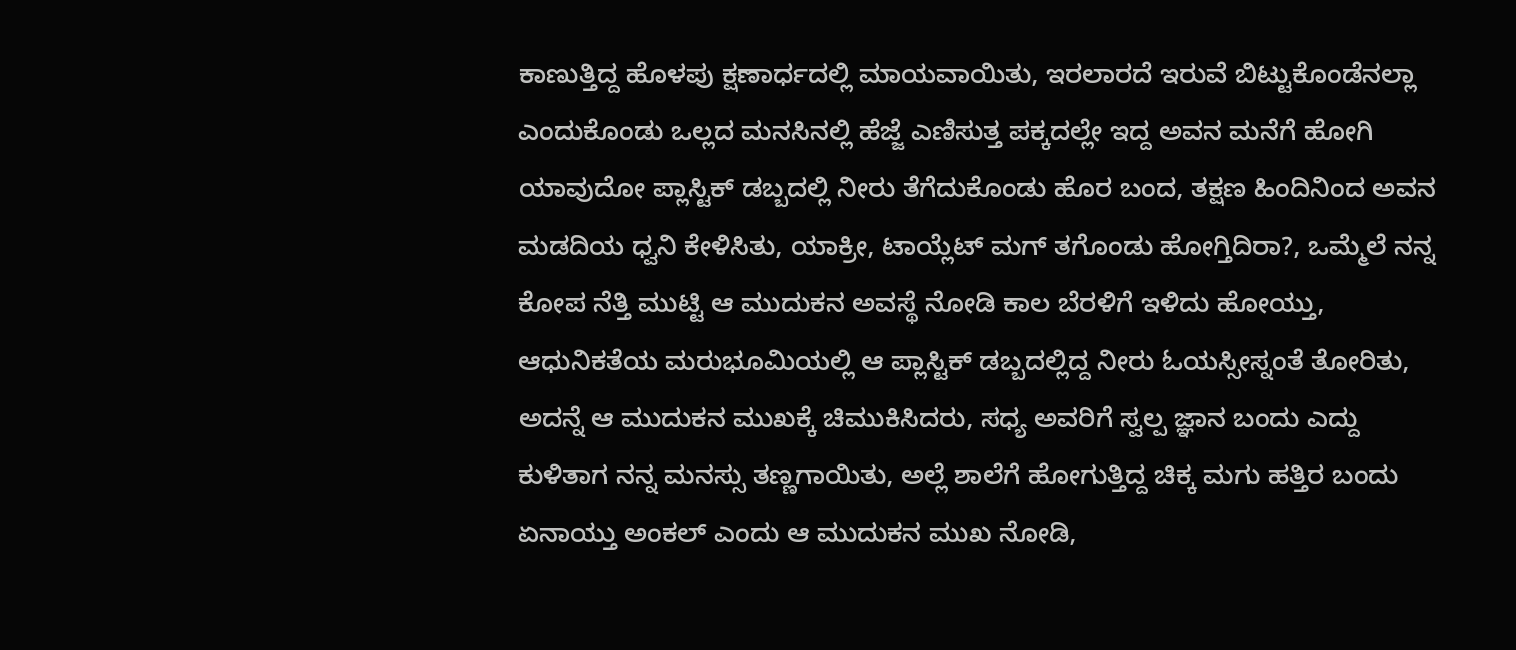ಕಾಣುತ್ತಿದ್ದ ಹೊಳಪು ಕ್ಷಣಾರ್ಧದಲ್ಲಿ ಮಾಯವಾಯಿತು, ಇರಲಾರದೆ ಇರುವೆ ಬಿಟ್ಟುಕೊಂಡೆನಲ್ಲಾ ಎಂದುಕೊಂಡು ಒಲ್ಲದ ಮನಸಿನಲ್ಲಿ ಹೆಜ್ಜೆ ಎಣಿಸುತ್ತ ಪಕ್ಕದಲ್ಲೇ ಇದ್ದ ಅವನ ಮನೆಗೆ ಹೋಗಿ ಯಾವುದೋ ಪ್ಲಾಸ್ಟಿಕ್ ಡಬ್ಬದಲ್ಲಿ ನೀರು ತೆಗೆದುಕೊಂಡು ಹೊರ ಬಂದ, ತಕ್ಷಣ ಹಿಂದಿನಿಂದ ಅವನ ಮಡದಿಯ ಧ್ವನಿ ಕೇಳಿಸಿತು, ಯಾಕ್ರೀ, ಟಾಯ್ಲೆಟ್ ಮಗ್ ತಗೊಂಡು ಹೋಗ್ತಿದಿರಾ?, ಒಮ್ಮೆಲೆ ನನ್ನ ಕೋಪ ನೆತ್ತಿ ಮುಟ್ಟಿ ಆ ಮುದುಕನ ಅವಸ್ಥೆ ನೋಡಿ ಕಾಲ ಬೆರಳಿಗೆ ಇಳಿದು ಹೋಯ್ತು, ಆಧುನಿಕತೆಯ ಮರುಭೂಮಿಯಲ್ಲಿ ಆ ಪ್ಲಾಸ್ಟಿಕ್ ಡಬ್ಬದಲ್ಲಿದ್ದ ನೀರು ಓಯಸ್ಸೀಸ್ನಂತೆ ತೋರಿತು, ಅದನ್ನೆ ಆ ಮುದುಕನ ಮುಖಕ್ಕೆ ಚಿಮುಕಿಸಿದರು, ಸಧ್ಯ ಅವರಿಗೆ ಸ್ವಲ್ಪ ಜ್ಞಾನ ಬಂದು ಎದ್ದು ಕುಳಿತಾಗ ನನ್ನ ಮನಸ್ಸು ತಣ್ಣಗಾಯಿತು, ಅಲ್ಲೆ ಶಾಲೆಗೆ ಹೋಗುತ್ತಿದ್ದ ಚಿಕ್ಕ ಮಗು ಹತ್ತಿರ ಬಂದು ಏನಾಯ್ತು ಅಂಕಲ್ ಎಂದು ಆ ಮುದುಕನ ಮುಖ ನೋಡಿ,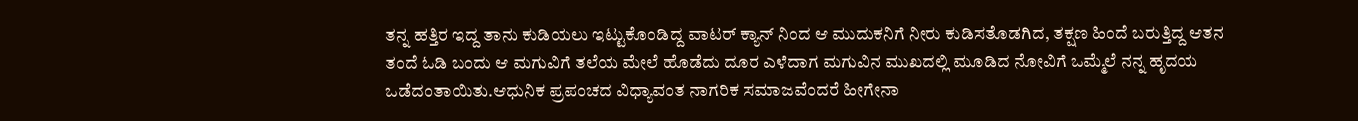ತನ್ನ ಹತ್ತಿರ ಇದ್ದ ತಾನು ಕುಡಿಯಲು ಇಟ್ಟುಕೊಂಡಿದ್ದ ವಾಟರ್ ಕ್ಯಾನ್ ನಿಂದ ಆ ಮುದುಕನಿಗೆ ನೀರು ಕುಡಿಸತೊಡಗಿದ, ತಕ್ಷಣ ಹಿಂದೆ ಬರುತ್ತಿದ್ದ ಆತನ ತಂದೆ ಓಡಿ ಬಂದು ಆ ಮಗುವಿಗೆ ತಲೆಯ ಮೇಲೆ ಹೊಡೆದು ದೂರ ಎಳೆದಾಗ ಮಗುವಿನ ಮುಖದಲ್ಲಿ ಮೂಡಿದ ನೋವಿಗೆ ಒಮ್ಮೆಲೆ ನನ್ನ ಹೃದಯ ಒಡೆದಂತಾಯಿತು.ಆಧುನಿಕ ಪ್ರಪಂಚದ ವಿಧ್ಯಾವಂತ ನಾಗರಿಕ ಸಮಾಜವೆಂದರೆ ಹೀಗೇನಾ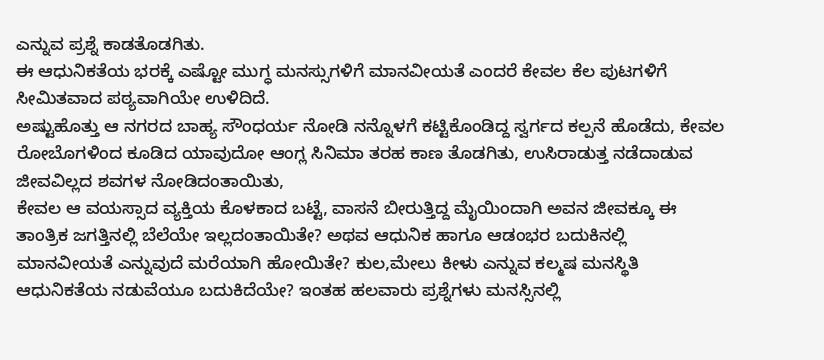ಎನ್ನುವ ಪ್ರಶ್ನೆ ಕಾಡತೊಡಗಿತು.
ಈ ಆಧುನಿಕತೆಯ ಭರಕ್ಕೆ ಎಷ್ಟೋ ಮುಗ್ಧ ಮನಸ್ಸುಗಳಿಗೆ ಮಾನವೀಯತೆ ಎಂದರೆ ಕೇವಲ ಕೆಲ ಪುಟಗಳಿಗೆ ಸೀಮಿತವಾದ ಪಠ್ಯವಾಗಿಯೇ ಉಳಿದಿದೆ.
ಅಷ್ಟುಹೊತ್ತು ಆ ನಗರದ ಬಾಹ್ಯ ಸೌಂಧರ್ಯ ನೋಡಿ ನನ್ನೊಳಗೆ ಕಟ್ಟಿಕೊಂಡಿದ್ದ ಸ್ವರ್ಗದ ಕಲ್ಪನೆ ಹೊಡೆದು, ಕೇವಲ ರೋಬೊಗಳಿಂದ ಕೂಡಿದ ಯಾವುದೋ ಆಂಗ್ಲ ಸಿನಿಮಾ ತರಹ ಕಾಣ ತೊಡಗಿತು, ಉಸಿರಾಡುತ್ತ ನಡೆದಾಡುವ ಜೀವವಿಲ್ಲದ ಶವಗಳ ನೋಡಿದಂತಾಯಿತು,
ಕೇವಲ ಆ ವಯಸ್ಸಾದ ವ್ಯಕ್ತಿಯ ಕೊಳಕಾದ ಬಟ್ಟೆ, ವಾಸನೆ ಬೀರುತ್ತಿದ್ದ ಮೈಯಿಂದಾಗಿ ಅವನ ಜೀವಕ್ಕೂ ಈ ತಾಂತ್ರಿಕ ಜಗತ್ತಿನಲ್ಲಿ ಬೆಲೆಯೇ ಇಲ್ಲದಂತಾಯಿತೇ? ಅಥವ ಆಧುನಿಕ ಹಾಗೂ ಆಡಂಭರ ಬದುಕಿನಲ್ಲಿ ಮಾನವೀಯತೆ ಎನ್ನುವುದೆ ಮರೆಯಾಗಿ ಹೋಯಿತೇ? ಕುಲ,ಮೇಲು ಕೀಳು ಎನ್ನುವ ಕಲ್ಮಷ ಮನಸ್ಥಿತಿ ಆಧುನಿಕತೆಯ ನಡುವೆಯೂ ಬದುಕಿದೆಯೇ? ಇಂತಹ ಹಲವಾರು ಪ್ರಶ್ನೆಗಳು ಮನಸ್ಸಿನಲ್ಲಿ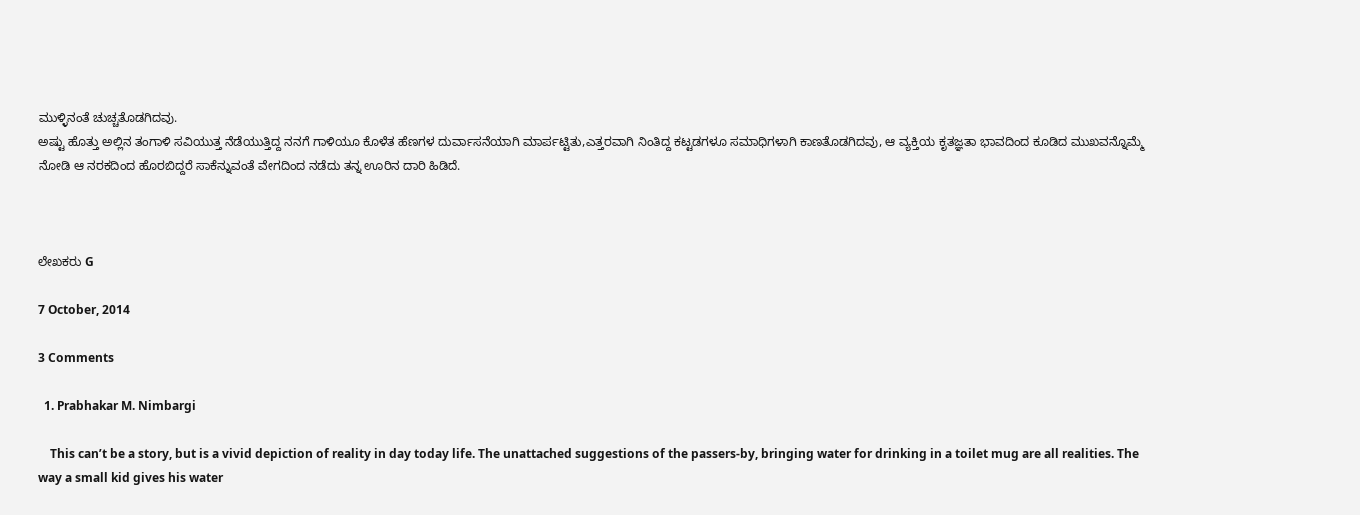ಮುಳ್ಳಿನಂತೆ ಚುಚ್ಚತೊಡಗಿದವು.
ಅಷ್ಟು ಹೊತ್ತು ಅಲ್ಲಿನ ತಂಗಾಳಿ ಸವಿಯುತ್ತ ನೆಡೆಯುತ್ತಿದ್ದ ನನಗೆ ಗಾಳಿಯೂ ಕೊಳೆತ ಹೆಣಗಳ ದುರ್ವಾಸನೆಯಾಗಿ ಮಾರ್ಪಟ್ಟಿತು,ಎತ್ತರವಾಗಿ ನಿಂತಿದ್ದ ಕಟ್ಟಡಗಳೂ ಸಮಾಧಿಗಳಾಗಿ ಕಾಣತೊಡಗಿದವು, ಆ ವ್ಯಕ್ತಿಯ ಕೃತಜ್ಞತಾ ಭಾವದಿಂದ ಕೂಡಿದ ಮುಖವನ್ನೊಮ್ಮೆ ನೋಡಿ ಆ ನರಕದಿಂದ ಹೊರಬಿದ್ದರೆ ಸಾಕೆನ್ನುವಂತೆ ವೇಗದಿಂದ ನಡೆದು ತನ್ನ ಊರಿನ ದಾರಿ ಹಿಡಿದೆ.



ಲೇಖಕರು G

7 October, 2014

3 Comments

  1. Prabhakar M. Nimbargi

    This can’t be a story, but is a vivid depiction of reality in day today life. The unattached suggestions of the passers-by, bringing water for drinking in a toilet mug are all realities. The way a small kid gives his water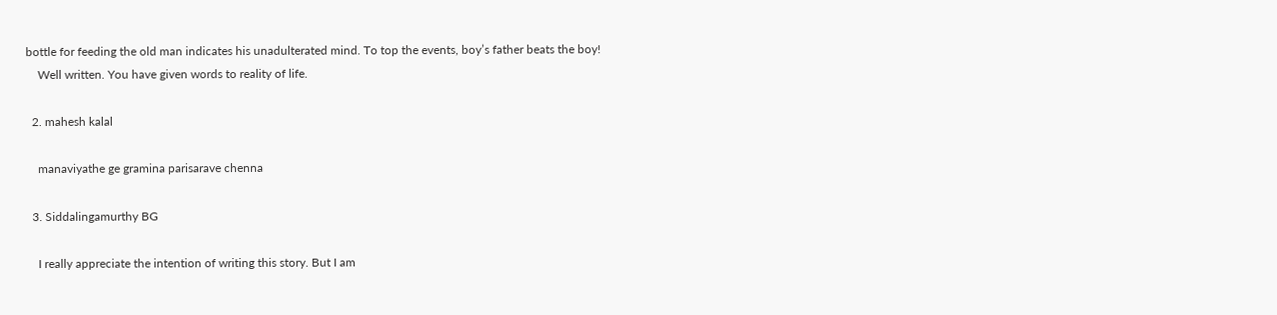bottle for feeding the old man indicates his unadulterated mind. To top the events, boy’s father beats the boy!
    Well written. You have given words to reality of life.

  2. mahesh kalal

    manaviyathe ge gramina parisarave chenna

  3. Siddalingamurthy BG

    I really appreciate the intention of writing this story. But I am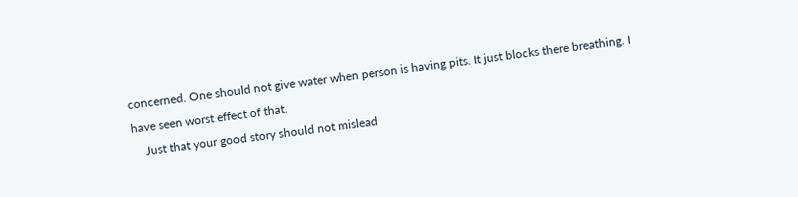concerned. One should not give water when person is having pits. It just blocks there breathing. I have seen worst effect of that.
    Just that your good story should not mislead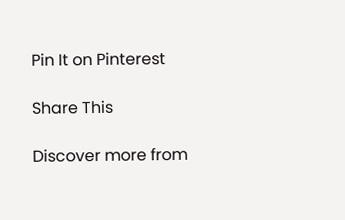Pin It on Pinterest

Share This

Discover more from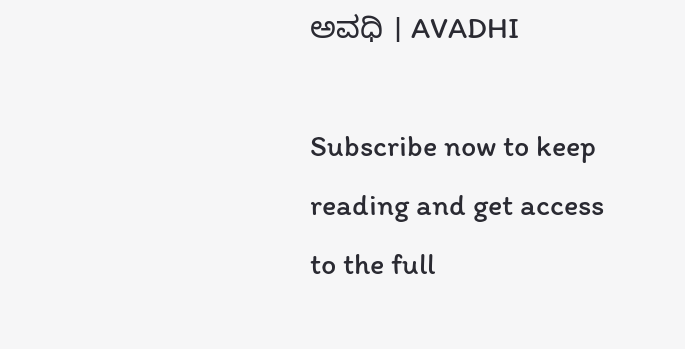ಅವಧಿ । AVADHI

Subscribe now to keep reading and get access to the full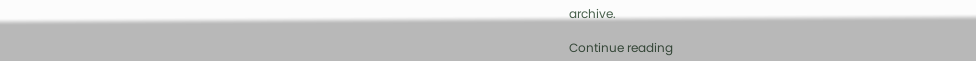archive.

Continue reading